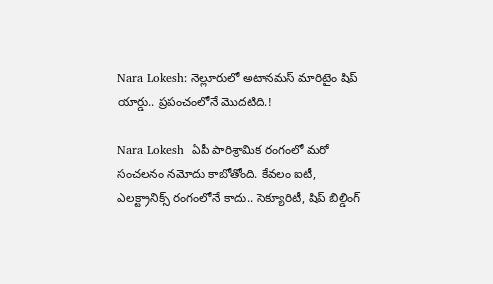Nara Lokesh: నెల్లూరులో అటానమస్ మారిటైం షిప్ యార్డు.. ప్రపంచంలోనే మొదటిది.!

Nara Lokesh  ఏపీ పారిశ్రామిక రంగంలో మరో సంచలనం నమోదు కాబోతోంది. కేవలం ఐటీ, ఎలక్ట్రానిక్స్ రంగంలోనే కాదు.. సెక్యూరిటీ, షిప్ బిల్డింగ్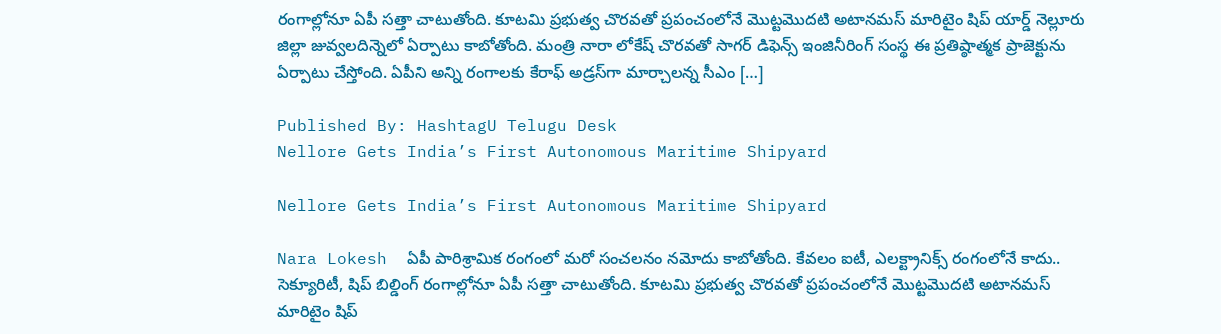రంగాల్లోనూ ఏపీ సత్తా చాటుతోంది. కూటమి ప్రభుత్వ చొరవతో ప్రపంచంలోనే మొట్టమొదటి అటానమస్ మారిటైం షిప్ యార్డ్ నెల్లూరు జిల్లా జువ్వలదిన్నెలో ఏర్పాటు కాబోతోంది. మంత్రి నారా లోకేష్ చొరవతో సాగర్ డిఫెన్స్ ఇంజినీరింగ్ సంస్థ ఈ ప్రతిష్ఠాత్మక ప్రాజెక్టును ఏర్పాటు చేస్తోంది. ఏపీని అన్ని రంగాలకు కేరాఫ్ అడ్రస్‌గా మార్చాలన్న సీఎం […]

Published By: HashtagU Telugu Desk
Nellore Gets India’s First Autonomous Maritime Shipyard

Nellore Gets India’s First Autonomous Maritime Shipyard

Nara Lokesh  ఏపీ పారిశ్రామిక రంగంలో మరో సంచలనం నమోదు కాబోతోంది. కేవలం ఐటీ, ఎలక్ట్రానిక్స్ రంగంలోనే కాదు.. సెక్యూరిటీ, షిప్ బిల్డింగ్ రంగాల్లోనూ ఏపీ సత్తా చాటుతోంది. కూటమి ప్రభుత్వ చొరవతో ప్రపంచంలోనే మొట్టమొదటి అటానమస్ మారిటైం షిప్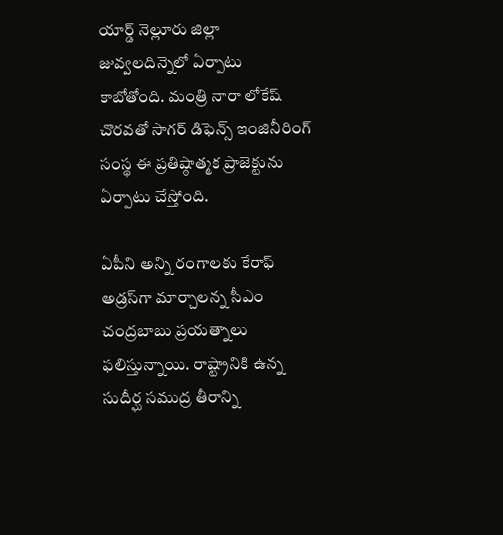యార్డ్ నెల్లూరు జిల్లా జువ్వలదిన్నెలో ఏర్పాటు కాబోతోంది. మంత్రి నారా లోకేష్ చొరవతో సాగర్ డిఫెన్స్ ఇంజినీరింగ్ సంస్థ ఈ ప్రతిష్ఠాత్మక ప్రాజెక్టును ఏర్పాటు చేస్తోంది.

ఏపీని అన్ని రంగాలకు కేరాఫ్ అడ్రస్‌గా మార్చాలన్న సీఎం చంద్రబాబు ప్రయత్నాలు ఫలిస్తున్నాయి. రాష్ట్రానికి ఉన్న సుదీర్ఘ సముద్ర తీరాన్ని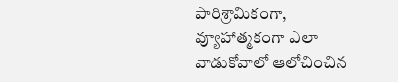పారిశ్రామికంగా, వ్యూహాత్మకంగా ఎలా వాడుకోవాలో ఆలోచించిన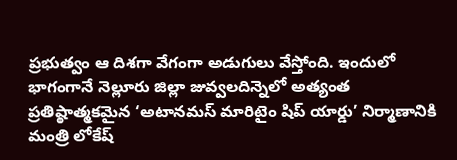ప్రభుత్వం ఆ దిశగా వేగంగా అడుగులు వేస్తోంది. ఇందులో భాగంగానే నెల్లూరు జిల్లా జువ్వలదిన్నెలో అత్యంత ప్రతిష్ఠాత్మకమైన ‘అటానమస్ మారిటైం షిప్ యార్డు’ నిర్మాణానికి మంత్రి లోకేష్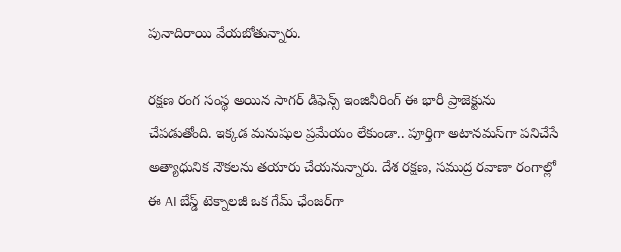పునాదిరాయి వేయబోతున్నారు.

రక్షణ రంగ సంస్థ అయిన సాగర్ డిఫెన్స్ ఇంజినీరింగ్ ఈ భారీ ప్రాజెక్టును చేపడుతోంది. ఇక్కడ మనుషుల ప్రమేయం లేకుండా.. పూర్తిగా అటానమస్‌గా పనిచేసే అత్యాధునిక నౌకలను తయారు చేయనున్నారు. దేశ రక్షణ, సముద్ర రవాణా రంగాల్లో ఈ AI బేస్డ్ టెక్నాలజీ ఒక గేమ్‌ ఛేంజర్‌గా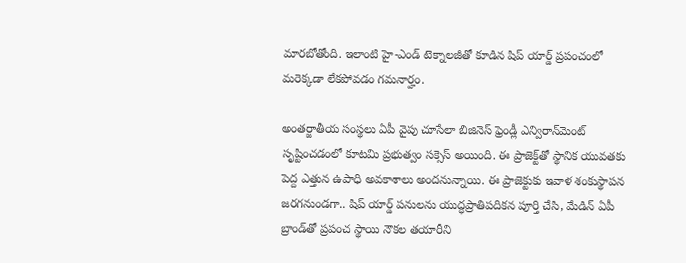మారబోతోంది. ఇలాంటి హై-ఎండ్ టెక్నాలజీతో కూడిన షిప్ యార్డ్ ప్రపంచంలో మరెక్కడా లేకపోవడం గమనార్హం.

అంతర్జాతీయ సంస్థలు ఏపీ వైపు చూసేలా బిజినెస్ ఫ్రెండ్లీ ఎన్విరాన్‌మెంట్ సృష్టించడంలో కూటమి ప్రభుత్వం సక్సెస్ అయింది. ఈ ప్రాజెక్ట్‌తో స్థానిక యువతకు పెద్ద ఎత్తున ఉపాధి అవకాశాలు అందనున్నాయి. ఈ ప్రాజెక్టుకు ఇవాళ శంకుస్థాపన జరగనుండగా.. షిప్ యార్డ్ పనులను యుద్ధప్రాతిపదికన పూర్తి చేసి, మేడిన్ ఏపీ బ్రాండ్‌తో ప్రపంచ స్థాయి నౌకల తయారీని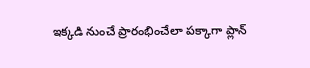ఇక్కడి నుంచే ప్రారంభించేలా పక్కాగా ప్లాన్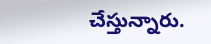చేస్తున్నారు.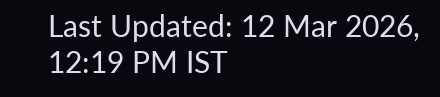Last Updated: 12 Mar 2026, 12:19 PM IST